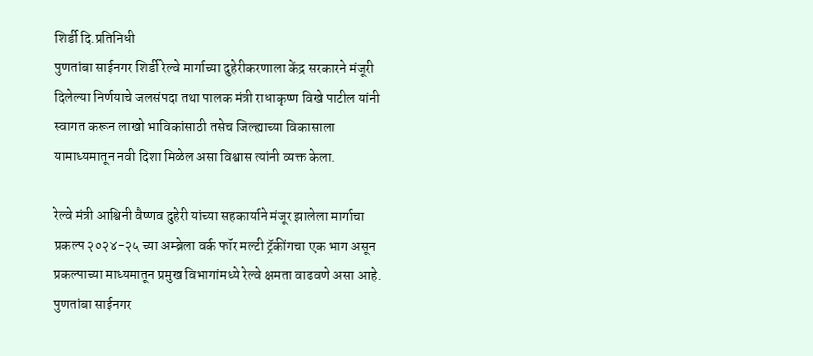शिर्डी दि.प्रतिनिधी
पुणतांबा साईनगर शिर्डी रेल्वे मार्गाच्या दुहेरीकरणाला केंद्र सरकारने मंजूरी दिलेल्या निर्णयाचे जलसंपदा तथा पालक मंत्री राधाकृष्ण विखे पाटील यांनी स्वागत करून लाखो भाविकांसाठी तसेच जिल्ह्याच्या विकासाला यामाध्यमातून नवी दिशा मिळेल असा विश्वास त्यांनी व्यक्त केला.

रेल्वे मंत्री आश्विनी वैष्णव दुहेरी यांच्या सहकार्याने मंजूर झालेला मार्गाचा प्रकल्प २०२४-२५ च्या अम्ब्रेला वर्क फॉर मल्टी ट्रॅकींगचा एक भाग असून प्रकल्पाच्या माध्यमातून प्रमुख विभागांमध्ये रेल्वे क्षमता वाढवणे असा आहे.
पुणतांबा साईनगर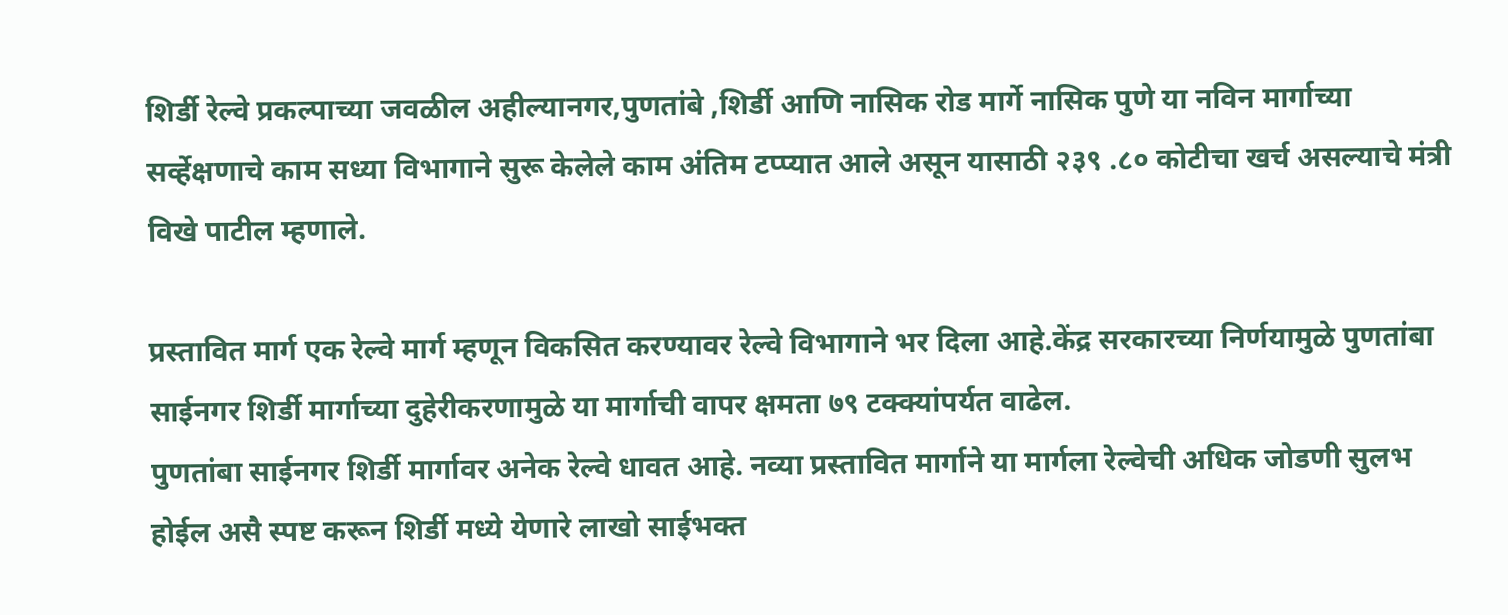शिर्डी रेल्वे प्रकल्पाच्या जवळील अहील्यानगर,पुणतांबे ,शिर्डी आणि नासिक रोड मार्गे नासिक पुणे या नविन मार्गाच्या सर्व्हेक्षणाचे काम सध्या विभागाने सुरू केलेले काम अंतिम टप्प्यात आले असून यासाठी २३९ .८० कोटीचा खर्च असल्याचे मंत्री विखे पाटील म्हणाले.

प्रस्तावित मार्ग एक रेल्वे मार्ग म्हणून विकसित करण्यावर रेल्वे विभागाने भर दिला आहे.केंद्र सरकारच्या निर्णयामुळे पुणतांबा  साईनगर शिर्डी मार्गाच्या दुहेरीकरणामुळे या मार्गाची वापर क्षमता ७९ टक्क्यांपर्यत वाढेल.
पुणतांबा साईनगर शिर्डी मार्गावर अनेक रेल्वे धावत आहे. नव्या प्रस्तावित मार्गाने या मार्गला रेल्वेची अधिक जोडणी सुलभ होईल असै स्पष्ट करून शिर्डी मध्ये येणारे लाखो साईभक्त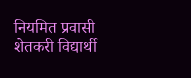नियमित प्रवासी शेतकरी विद्यार्थी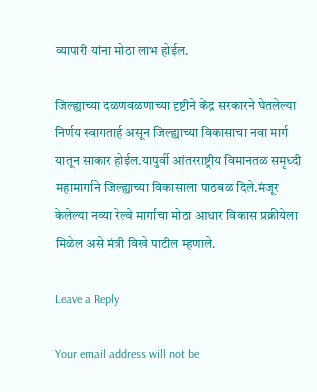व्यापारी यांना मोठा लाभ होईल.

जिल्ह्याच्या दळणवळणाच्या दृष्टीने केंद्र सरकारने घेतलेल्या निर्णय स्वागतार्ह असून जिल्ह्याच्या विकासाचा नवा मार्ग यातून साकार होईल.यापुर्वी आंतरराष्ट्रीय विमानतळ समृध्दी महामार्गाने जिल्ह्याच्या विकासाला पाठबळ दिले.मंजूर केलेल्या नव्या रेल्वे मार्गाचा मोठा आधार विकास प्रक्रीयेला मिळेल असे मंत्री विखे पाटील म्हणाले.

Leave a Reply

Your email address will not be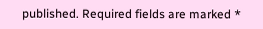published. Required fields are marked *